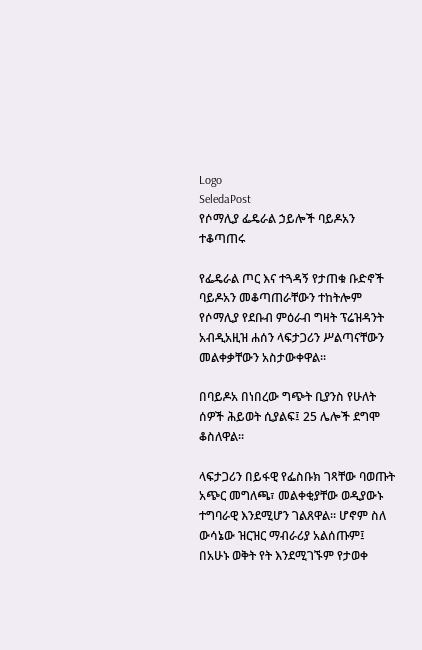Logo
SeledaPost
የሶማሊያ ፌዴራል ኃይሎች ባይዶአን ተቆጣጠሩ

የፌዴራል ጦር እና ተጓዳኝ የታጠቁ ቡድኖች ባይዶአን መቆጣጠራቸውን ተከትሎም የሶማሊያ የደቡብ ምዕራብ ግዛት ፕሬዝዳንት አብዲአዚዝ ሐሰን ላፍታጋሪን ሥልጣናቸውን መልቀቃቸውን አስታውቀዋል።

በባይዶአ በነበረው ግጭት ቢያንስ የሁለት ሰዎች ሕይወት ሲያልፍ፤ 25 ሌሎች ደግሞ ቆስለዋል።

ላፍታጋሪን በይፋዊ የፌስቡክ ገጻቸው ባወጡት አጭር መግለጫ፣ መልቀቂያቸው ወዲያውኑ ተግባራዊ እንደሚሆን ገልጸዋል። ሆኖም ስለ ውሳኔው ዝርዝር ማብራሪያ አልሰጡም፤ በአሁኑ ወቅት የት እንደሚገኙም የታወቀ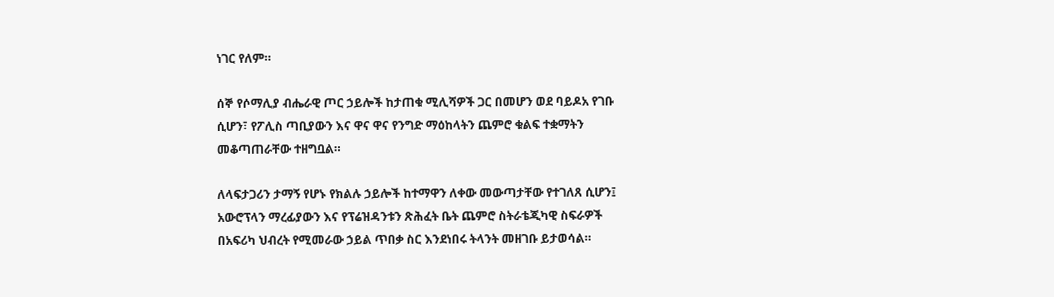ነገር የለም።

ሰኞ የሶማሊያ ብሔራዊ ጦር ኃይሎች ከታጠቁ ሚሊሻዎች ጋር በመሆን ወደ ባይዶአ የገቡ ሲሆን፣ የፖሊስ ጣቢያውን እና ዋና ዋና የንግድ ማዕከላትን ጨምሮ ቁልፍ ተቋማትን መቆጣጠራቸው ተዘግቧል።

ለላፍታጋሪን ታማኝ የሆኑ የክልሉ ኃይሎች ከተማዋን ለቀው መውጣታቸው የተገለጸ ሲሆን፤ አውሮፕላን ማረፊያውን እና የፕሬዝዳንቱን ጽሕፈት ቤት ጨምሮ ስትራቴጂካዊ ስፍራዎች በአፍሪካ ህብረት የሚመራው ኃይል ጥበቃ ስር እንደነበሩ ትላንት መዘገቡ ይታወሳል።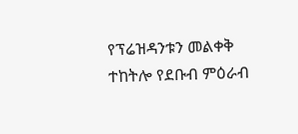የፕሬዝዳንቱን መልቀቅ ተከትሎ የደቡብ ምዕራብ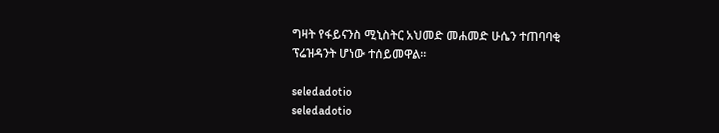ግዛት የፋይናንስ ሚኒስትር አህመድ መሐመድ ሁሴን ተጠባባቂ ፕሬዝዳንት ሆነው ተሰይመዋል።

seledadotio
seledadotio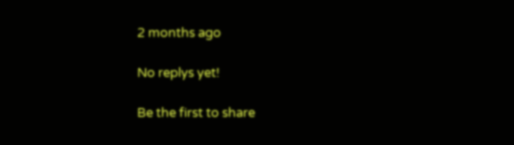2 months ago

No replys yet!

Be the first to share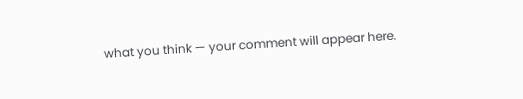what you think — your comment will appear here.